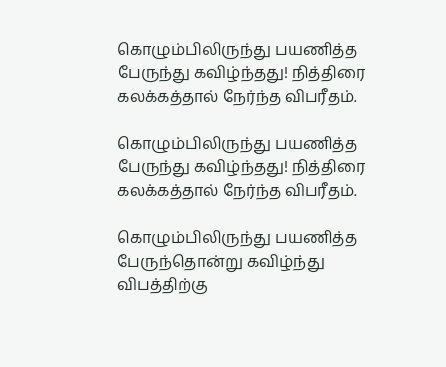கொழும்பிலிருந்து பயணித்த பேருந்து கவிழ்ந்தது! நித்திரை கலக்கத்தால் நேர்ந்த விபரீதம்.

கொழும்பிலிருந்து பயணித்த பேருந்து கவிழ்ந்தது! நித்திரை கலக்கத்தால் நேர்ந்த விபரீதம்.

கொழும்பிலிருந்து பயணித்த பேருந்தொன்று கவிழ்ந்து விபத்திற்கு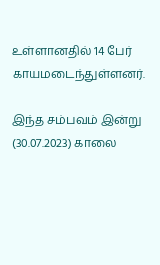உள்ளானதில் 14 பேர் காயமடைந்துள்ளனர்.

இந்த சம்பவம் இன்று (30.07.2023) காலை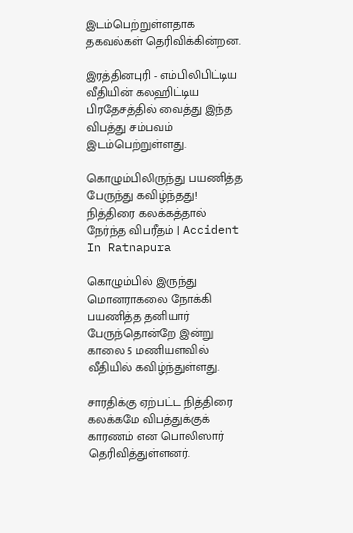இடம்பெற்றுள்ளதாக தகவல்கள் தெரிவிக்கின்றன.

இரத்தினபுரி - எம்பிலிபிட்டிய வீதியின் கலஹிட்டிய பிரதேசத்தில் வைத்து இந்த விபத்து சம்பவம் இடம்பெற்றுள்ளது.

கொழும்பிலிருந்து பயணித்த பேருந்து கவிழ்ந்தது! நித்திரை கலக்கத்தால் நேர்ந்த விபரீதம் | Accident In Ratnapura

கொழும்பில் இருந்து மொனராகலை நோக்கி பயணித்த தனியார் பேருந்தொன்றே இன்று காலை 5 மணியளவில் வீதியில் கவிழ்ந்துள்ளது.

சாரதிக்கு ஏற்பட்ட நித்திரை கலக்கமே விபத்துக்குக் காரணம் என பொலிஸார் தெரிவித்துள்ளனர்.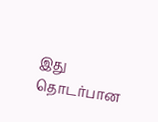இது தொடர்பான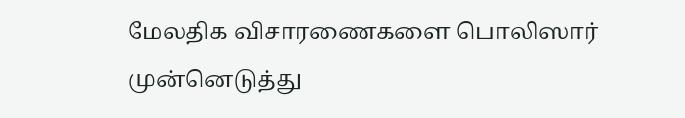மேலதிக விசாரணைகளை பொலிஸார் முன்னெடுத்து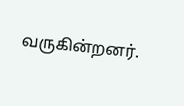வருகின்றனர்.